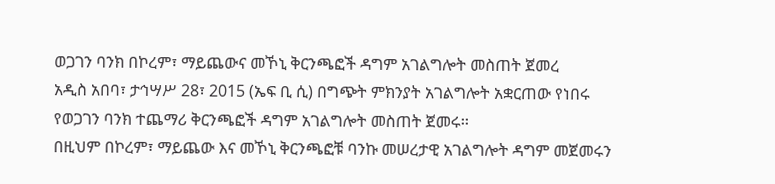ወጋገን ባንክ በኮረም፣ ማይጨውና መኾኒ ቅርንጫፎች ዳግም አገልግሎት መስጠት ጀመረ
አዲስ አበባ፣ ታኅሣሥ 28፣ 2015 (ኤፍ ቢ ሲ) በግጭት ምክንያት አገልግሎት አቋርጠው የነበሩ የወጋገን ባንክ ተጨማሪ ቅርንጫፎች ዳግም አገልግሎት መስጠት ጀመሩ፡፡
በዚህም በኮረም፣ ማይጨው እና መኾኒ ቅርንጫፎቹ ባንኩ መሠረታዊ አገልግሎት ዳግም መጀመሩን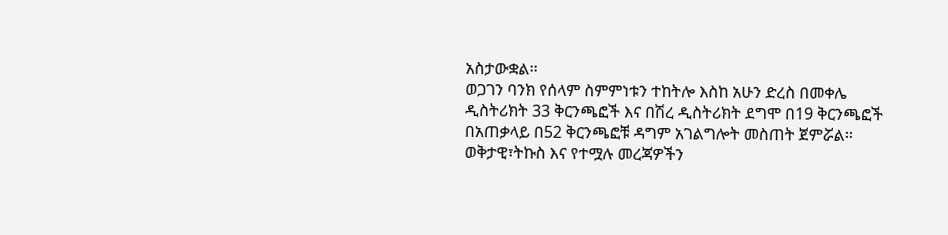አስታውቋል፡፡
ወጋገን ባንክ የሰላም ስምምነቱን ተከትሎ እስከ አሁን ድረስ በመቀሌ ዲስትሪክት 33 ቅርንጫፎች እና በሽረ ዲስትሪክት ደግሞ በ19 ቅርንጫፎች በአጠቃላይ በ52 ቅርንጫፎቹ ዳግም አገልግሎት መስጠት ጀምሯል፡፡
ወቅታዊ፣ትኩስ እና የተሟሉ መረጃዎችን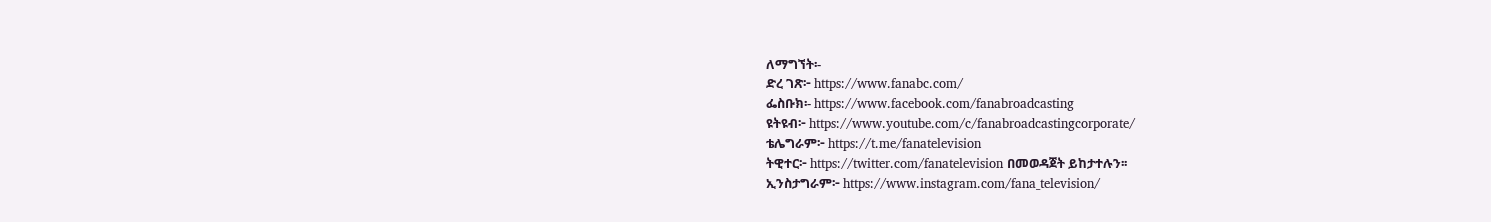ለማግኘት፡-
ድረ ገጽ፦ https://www.fanabc.com/
ፌስቡክ፡- https://www.facebook.com/fanabroadcasting
ዩትዩብ፦ https://www.youtube.com/c/fanabroadcastingcorporate/
ቴሌግራም፦ https://t.me/fanatelevision
ትዊተር፦ https://twitter.com/fanatelevision በመወዳጀት ይከታተሉን፡፡
ኢንስታግራም፦ https://www.instagram.com/fana_television/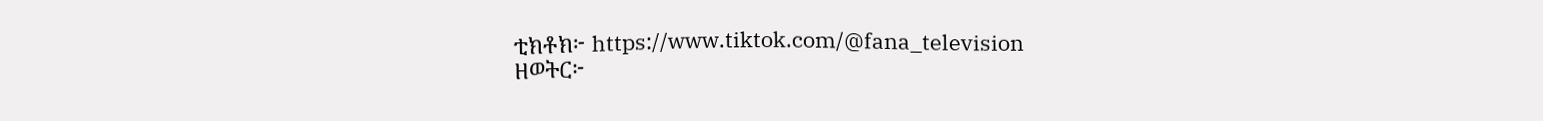ቲክቶክ፦ https://www.tiktok.com/@fana_television
ዘወትር፦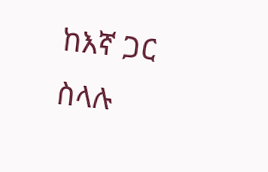ከእኛ ጋር ስላሉ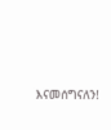እናመሰግናለን!